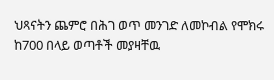ህጻናትን ጨምሮ በሕገ ወጥ መንገድ ለመኮብል የሞክሩ ከ700 በላይ ወጣቶች መያዛቸዉ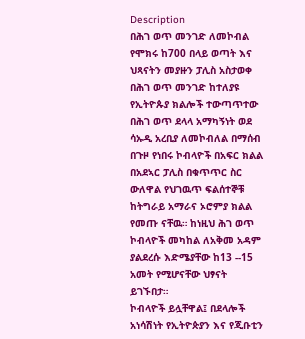Description
በሕገ ወጥ መንገድ ለመኮብል የሞክሩ ከ700 በላይ ወጣት እና ህጻናትን መያዙን ፓሊስ አስታወቀ
በሕገ ወጥ መንገድ ከተለያዩ የኢትዮጱያ ክልሎች ተውጣጥተው በሕገ ወጥ ደላላ አማካኝነት ወደ ሳኡዲ አረቢያ ለመኮብለል በማሰብ በጉዞ የነበሩ ኮብላዮች በአፍር ክልል በአደኣር ፓሊስ በቁጥጥር ስር ውለዋል የህገዉጥ ፍልሰተኞቹ ከትግራይ አማራና ኦሮምያ ክልል የመጡ ናቸዉ። ከነዚህ ሕገ ወጥ ኮብላዮች መካከል ለአቅመ አዳም ያልደረሱ እድሜያቸው ከ13 --15 አመት የሚሆናቸው ህፃናት ይገኙበታ።
ኮብላዮች ይሏቸዋል፤ በደላሎች አነሳሽነት የኢትዮጵያን እና የጂቡቲን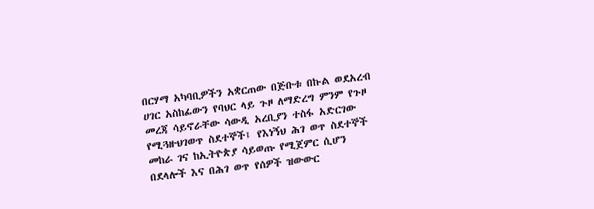በርሃማ አካባቢዎችን አቋርጠው በጅቡቱ በኩል ወደአረብ ሀገር አስከፊውን የባህር ላይ ጉዞ ለማድረግ ምንም የጉዞ መረጃ ሳይኖራቸው ሳውዲ አረቢያን ተስፋ አድርገው የሚጓዙህገወጥ ስደተኞች፤ የእነኝህ ሕገ ወጥ ስደተኞች መከራ ገና ከኢትዮጵያ ሳይወጡ የሚጀምር ሲሆን በደላሎች እና በሕገ ወጥ የሰዎች ዝውውር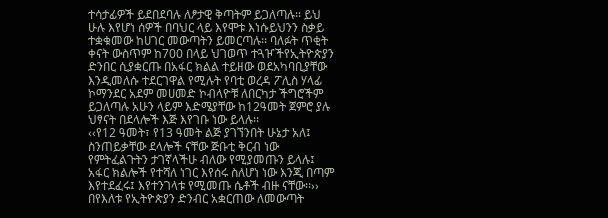ተሳታፊዎች ይደበደባሉ ለፆታዊ ቅጣትም ይጋለጣሉ፡፡ ይህ ሁሉ እየሆነ ሰዎች በባህር ላይ እየሞቱ እነሱይህንን ስቃይ ተቋቁመው ከሀገር መውጣትን ይመርጣሉ፡፡ ባለፉት ጥቂት ቀናት ውስጥም ከ700 በላይ ህገወጥ ተጓዦችየኢትዮጵያን ድንበር ሲያቋርጡ በአፋር ክልል ተይዘው ወደአካባቢያቸው እንዲመለሱ ተደርገዋል የሚሉት የባቲ ወረዳ ፖሊስ ሃላፊ ኮማንደር አደም መሀመድ ኮብላዮቹ ለበርካታ ችግሮችም ይጋለጣሉ አሁን ላይም እድሜያቸው ከ12ዓመት ጀምሮ ያሉ ህፃናት በደላሎች እጅ እየገቡ ነው ይላሉ፡፡
‹‹የ12 ዓመት፣ የ13 ዓመት ልጅ ያገኘንበት ሁኔታ አለ፤ ስንጠይቃቸው ደላሎች ናቸው ጅቡቲ ቅርብ ነው የምትፈልጉትን ታገኛላችሁ ብለው የሚያመጡን ይላሉ፤ አፋር ክልሎች የተሻለ ነገር እየሰሩ ስለሆነ ነው እንጂ በጣም እየተደፈሩ፤ እየተንገላቱ የሚመጡ ሴቶች ብዙ ናቸው፡፡›› በየእለቱ የኢትዮጵያን ድንብር አቋርጠው ለመውጣት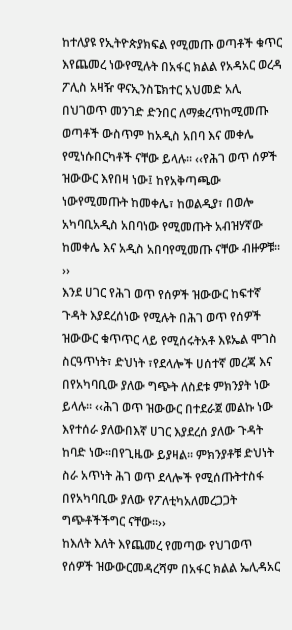ከተለያዩ የኢትዮጵያክፍል የሚመጡ ወጣቶች ቁጥር እየጨመረ ነውየሚሉት በአፋር ክልል የአዳአር ወረዳ ፖሊስ አዛዥ ዋናኢንስፔክተር አህመድ አሊ በህገወጥ መንገድ ድንበር ለማቋረጥከሚመጡ ወጣቶች ውስጥም ከአዲስ አበባ እና መቀሌ የሚነሱበርካቶች ናቸው ይላሉ፡፡ ‹‹የሕገ ወጥ ሰዎች ዝውውር እየበዛ ነው፤ ከየአቅጣጫው ነውየሚመጡት ከመቀሌ፣ ከወልዲያ፣ በወሎ አካባቢአዲስ አበባነው የሚመጡት አብዝሃኛው ከመቀሌ እና አዲስ አበባየሚመጡ ናቸው ብዙዎቹ፡፡››
እንደ ሀገር የሕገ ወጥ የሰዎች ዝውውር ከፍተኛ ጉዳት እያደረሰነው የሚሉት በሕገ ወጥ የሰዎች ዝውውር ቁጥጥር ላይ የሚሰሩትአቶ እዩኤል ሞገስ ስርዓጥነት፣ ድህነት ፣የደላሎች ሀሰተኛ መረጃ እና በየአካባቢው ያለው ግጭት ለስደቱ ምክንያት ነው ይላሉ፡፡ ‹‹ሕገ ወጥ ዝውውር በተደራጀ መልኩ ነው እየተሰራ ያለውበእኛ ሀገር እያደረሰ ያለው ጉዳት ከባድ ነው፡፡በየጊዜው ይያዛል። ምክንያቶቹ ድህነት ስራ አጥነት ሕገ ወጥ ደላሎች የሚሰጡትተስፋ በየአካባቢው ያለው የፖለቲካአለመረጋጋት ግጭቶችችግር ናቸው፡፡››
ከእለት እለት እየጨመረ የመጣው የህገወጥ የሰዎች ዝውውርመዳረሻም በአፋር ክልል ኤሊዳአር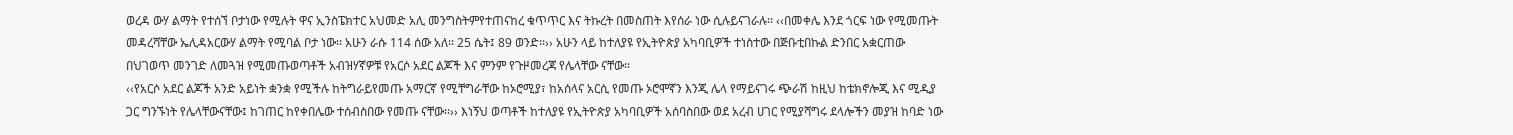ወረዳ ውሃ ልማት የተሰኘ ቦታነው የሚሉት ዋና ኢንስፔክተር አህመድ አሊ መንግስትምየተጠናከረ ቁጥጥር እና ትኩረት በመስጠት እየሰራ ነው ሲሉይናገራሉ፡፡ ‹‹በመቀሌ እንደ ጎርፍ ነው የሚመጡት መዳረሻቸው ኤሊዳአርውሃ ልማት የሚባል ቦታ ነው፡፡ አሁን ራሱ 114 ሰው አለ፡፡ 25 ሴት፤ 89 ወንድ፡፡›› አሁን ላይ ከተለያዩ የኢትዮጵያ አካባቢዎች ተነስተው በጅቡቲበኩል ድንበር አቋርጠው በህገወጥ መንገድ ለመጓዝ የሚመጡወጣቶች አብዝሃኛዎቹ የአርሶ አደር ልጆች እና ምንም የጉዞመረጃ የሌላቸው ናቸው፡፡
‹‹የአርሶ አደር ልጆች አንድ አይነት ቋንቋ የሚችሉ ከትግራይየመጡ አማርኛ የሚቸግራቸው ከኦሮሚያ፣ ከአሰላና አርሲ የመጡ ኦሮሞኛን እንጂ ሌላ የማይናገሩ ጭራሽ ከዚህ ከቴክኖሎጂ እና ሚዲያ ጋር ግንኙነት የሌላቸውናቸው፤ ከገጠር ከየቀበሌው ተሰብስበው የመጡ ናቸው፡፡›› እነኝህ ወጣቶች ከተለያዩ የኢትዮጵያ አካባቢዎች አሰባስበው ወደ አረብ ሀገር የሚያሻግሩ ደላሎችን መያዝ ከባድ ነው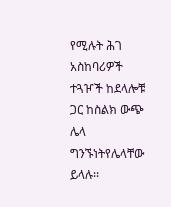የሚሉት ሕገ አስከባሪዎች ተጓዦች ከደላሎቹ ጋር ከስልክ ውጭ ሌላ ግንኙነትየሌላቸው ይላሉ፡፡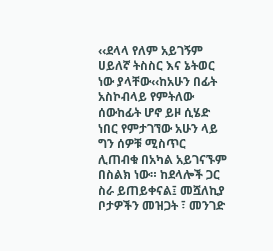‹‹ደላላ የለም አይገኝም ሀይለኛ ትስስር እና ኔትወር ነው ያላቸው‹‹ከአሁን በፊት አስኮብላይ የምትለው ሰውከፊት ሆኖ ይዞ ሲሄድ ነበር የምታገኘው አሁን ላይ ግን ሰዎቹ ሚስጥር ሊጠብቁ በአካል አይገናኙም በስልክ ነው። ከደላሎች ጋር ስራ ይጠይቀናል፤ መሿለኪያ ቦታዎችን መዝጋት ፣ መንገድ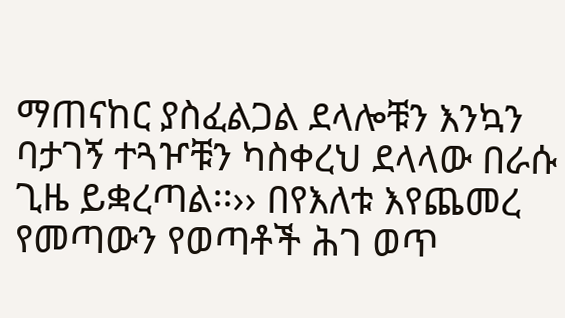ማጠናከር ያስፈልጋል ደላሎቹን እንኳን ባታገኝ ተጓዦቹን ካስቀረህ ደላላው በራሱ ጊዜ ይቋረጣል፡፡›› በየእለቱ እየጨመረ የመጣውን የወጣቶች ሕገ ወጥ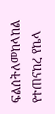ፍልሰትለመከላከል የተጠናከረ የኬላ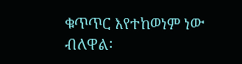ቁጥጥር እየተከወነም ነው ብለዋል፡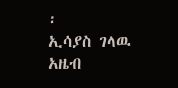፡
ኢሳያስ ገላዉ
አዜብ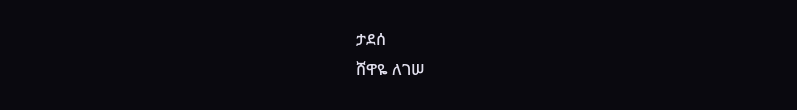ታደሰ
ሸዋዬ ለገሠ